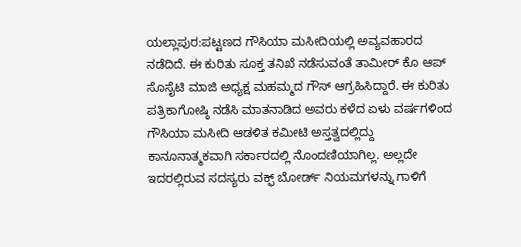ಯಲ್ಲಾಪುರ:ಪಟ್ಟಣದ ಗೌಸಿಯಾ ಮಸೀದಿಯಲ್ಲಿ ಅವ್ಯವಹಾರದ ನಡೆದಿದೆ. ಈ ಕುರಿತು ಸೂಕ್ತ ತನಿಖೆ ನಡೆಸುವಂತೆ ತಾಮೀರ್ ಕೊ ಆಪ್ ಸೊಸೈಟಿ ಮಾಜಿ ಅಧ್ಯಕ್ಷ ಮಹಮ್ಮದ ಗೌಸ್ ಆಗ್ರಹಿಸಿದ್ದಾರೆ. ಈ ಕುರಿತು ಪತ್ರಿಕಾಗೋಷ್ಠಿ ನಡೆಸಿ ಮಾತನಾಡಿದ ಅವರು ಕಳೆದ ಏಳು ವರ್ಷಗಳಿಂದ ಗೌಸಿಯಾ ಮಸೀದಿ ಆಡಳಿತ ಕಮೀಟಿ ಅಸ್ತತ್ವದಲ್ಲಿದ್ದು ಕಾನೂನಾತ್ಮಕವಾಗಿ ಸರ್ಕಾರದಲ್ಲಿ ನೊಂದಣಿಯಾಗಿಲ್ಲ. ಅಲ್ಲದೇ ಇದರಲ್ಲಿರುವ ಸದಸ್ಯರು ವಕ್ಫ್ ಬೋರ್ಡ್ ನಿಯಮಗಳನ್ನು ಗಾಳಿಗೆ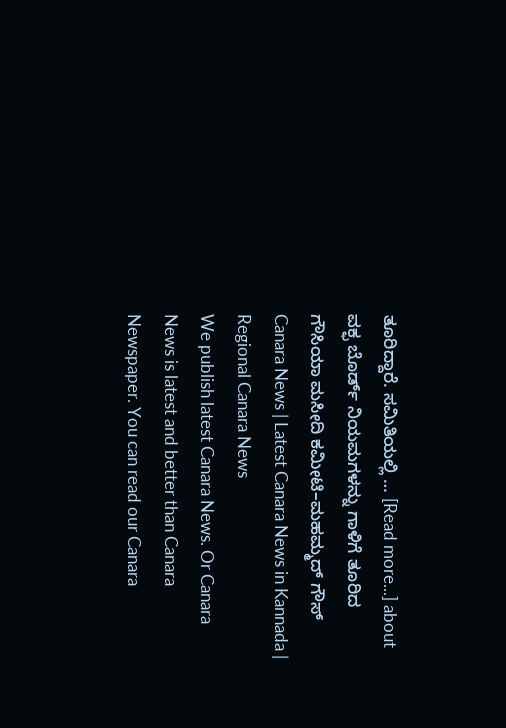ತೂರಿದ್ದಾರೆ. ಸಮಿತಿಯಲ್ಲಿ … [Read more...] about ವಕ್ಫ ಬೊರ್ಡ್ ನಿಯಮಗಳನ್ನು ಗಾಳಿಗೆ ತೂರಿದ ಗೌಸಿಯಾ ಮಸೀದಿ ಕಮೀಟಿ–ಮಹಮ್ಮದ್ ಗೌಸ್
Canara News | Latest Canara News in Kannada | Regional Canara News
We publish latest Canara News. Or Canara News is latest and better than Canara Newspaper. You can read our Canara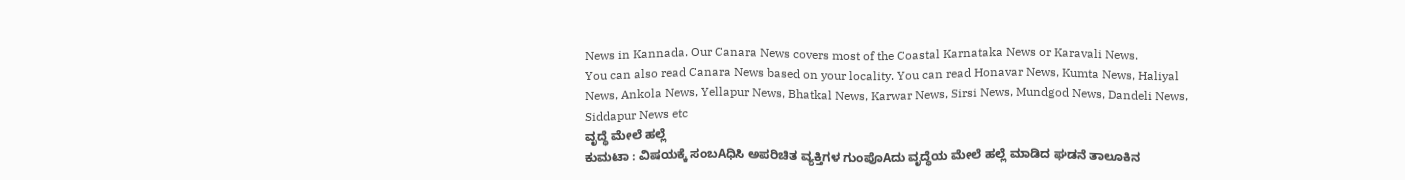News in Kannada. Our Canara News covers most of the Coastal Karnataka News or Karavali News.
You can also read Canara News based on your locality. You can read Honavar News, Kumta News, Haliyal News, Ankola News, Yellapur News, Bhatkal News, Karwar News, Sirsi News, Mundgod News, Dandeli News, Siddapur News etc
ವೃದ್ಧೆ ಮೇಲೆ ಹಲ್ಲೆ
ಕುಮಟಾ : ವಿಷಯಕ್ಕೆ ಸಂಬAಧಿಸಿ ಅಪರಿಚಿತ ವ್ಯಕ್ತಿಗಳ ಗುಂಪೊAದು ವೃದ್ಧೆಯ ಮೇಲೆ ಹಲ್ಲೆ ಮಾಡಿದ ಘಡನೆ ತಾಲೂಕಿನ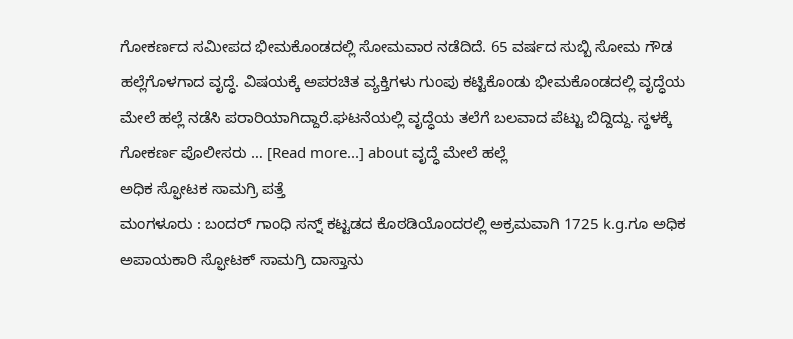ಗೋಕರ್ಣದ ಸಮೀಪದ ಭೀಮಕೊಂಡದಲ್ಲಿ ಸೋಮವಾರ ನಡೆದಿದೆ. 65 ವರ್ಷದ ಸುಬ್ಬಿ ಸೋಮ ಗೌಡ ಹಲ್ಲೆಗೊಳಗಾದ ವೃದ್ಧೆ. ವಿಷಯಕ್ಕೆ ಅಪರಚಿತ ವ್ಯಕ್ತಿಗಳು ಗುಂಪು ಕಟ್ಟಿಕೊಂಡು ಭೀಮಕೊಂಡದಲ್ಲಿ ವೃದ್ಧೆಯ ಮೇಲೆ ಹಲ್ಲೆ ನಡೆಸಿ ಪರಾರಿಯಾಗಿದ್ದಾರೆ.ಘಟನೆಯಲ್ಲಿ ವೃದ್ಧೆಯ ತಲೆಗೆ ಬಲವಾದ ಪೆಟ್ಟು ಬಿದ್ದಿದ್ದು. ಸ್ಥಳಕ್ಕೆ ಗೋಕರ್ಣ ಪೊಲೀಸರು … [Read more...] about ವೃದ್ಧೆ ಮೇಲೆ ಹಲ್ಲೆ
ಅಧಿಕ ಸ್ಫೋಟಕ ಸಾಮಗ್ರಿ ಪತ್ತೆ
ಮಂಗಳೂರು : ಬಂದರ್ ಗಾಂಧಿ ಸನ್ನ್ ಕಟ್ಟಡದ ಕೊಠಡಿಯೊಂದರಲ್ಲಿ ಅಕ್ರಮವಾಗಿ 1725 k.g.ಗೂ ಅಧಿಕ ಅಪಾಯಕಾರಿ ಸ್ಫೋಟಕ್ ಸಾಮಗ್ರಿ ದಾಸ್ತಾನು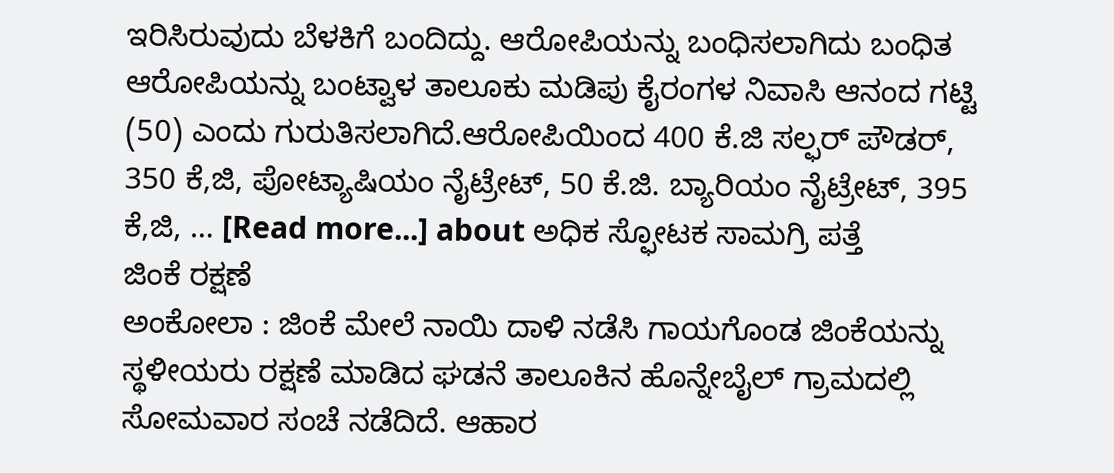ಇರಿಸಿರುವುದು ಬೆಳಕಿಗೆ ಬಂದಿದ್ದು. ಆರೋಪಿಯನ್ನು ಬಂಧಿಸಲಾಗಿದು ಬಂಧಿತ ಆರೋಪಿಯನ್ನು ಬಂಟ್ವಾಳ ತಾಲೂಕು ಮಡಿಪು ಕೈರಂಗಳ ನಿವಾಸಿ ಆನಂದ ಗಟ್ಟಿ (50) ಎಂದು ಗುರುತಿಸಲಾಗಿದೆ.ಆರೋಪಿಯಿಂದ 400 ಕೆ.ಜಿ ಸಲ್ಫರ್ ಪೌಡರ್, 350 ಕೆ,ಜಿ, ಪೋಟ್ಯಾಷಿಯಂ ನೈಟ್ರೇಟ್, 50 ಕೆ.ಜಿ. ಬ್ಯಾರಿಯಂ ನೈಟ್ರೇಟ್, 395 ಕೆ,ಜಿ, … [Read more...] about ಅಧಿಕ ಸ್ಫೋಟಕ ಸಾಮಗ್ರಿ ಪತ್ತೆ
ಜಿಂಕೆ ರಕ್ಷಣೆ
ಅಂಕೋಲಾ : ಜಿಂಕೆ ಮೇಲೆ ನಾಯಿ ದಾಳಿ ನಡೆಸಿ ಗಾಯಗೊಂಡ ಜಿಂಕೆಯನ್ನು ಸ್ಥಳೀಯರು ರಕ್ಷಣೆ ಮಾಡಿದ ಘಡನೆ ತಾಲೂಕಿನ ಹೊನ್ನೇಬೈಲ್ ಗ್ರಾಮದಲ್ಲಿ ಸೋಮವಾರ ಸಂಚೆ ನಡೆದಿದೆ. ಆಹಾರ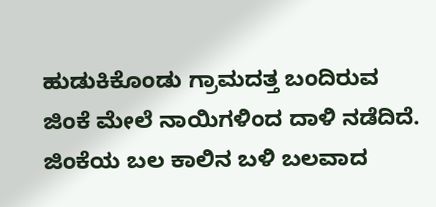ಹುಡುಕಿಕೊಂಡು ಗ್ರಾಮದತ್ತ ಬಂದಿರುವ ಜಿಂಕೆ ಮೇಲೆ ನಾಯಿಗಳಿಂದ ದಾಳಿ ನಡೆದಿದೆ. ಜಿಂಕೆಯ ಬಲ ಕಾಲಿನ ಬಳಿ ಬಲವಾದ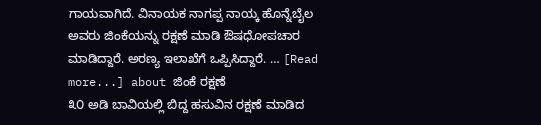ಗಾಯವಾಗಿದೆ. ವಿನಾಯಕ ನಾಗಪ್ಪ ನಾಯ್ಕ ಹೊನ್ನೆಬೈಲ ಅವರು ಜಿಂಕೆಯನ್ನು ರಕ್ಷಣೆ ಮಾಡಿ ಔಷಧೋಪಚಾರ ಮಾಡಿದ್ದಾರೆ. ಅರಣ್ಯ ಇಲಾಖೆಗೆ ಒಪ್ಪಿಸಿದ್ದಾರೆ. … [Read more...] about ಜಿಂಕೆ ರಕ್ಷಣೆ
೩೦ ಅಡಿ ಬಾವಿಯಲ್ಲಿ ಬಿದ್ದ ಹಸುವಿನ ರಕ್ಷಣೆ ಮಾಡಿದ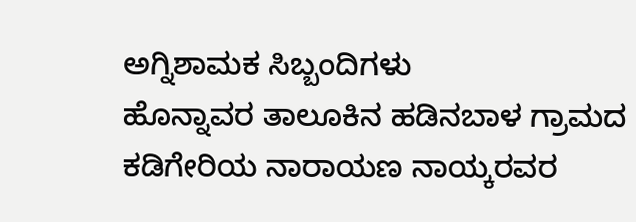ಅಗ್ನಿಶಾಮಕ ಸಿಬ್ಬಂದಿಗಳು
ಹೊನ್ನಾವರ ತಾಲೂಕಿನ ಹಡಿನಬಾಳ ಗ್ರಾಮದ ಕಡಿಗೇರಿಯ ನಾರಾಯಣ ನಾಯ್ಕರವರ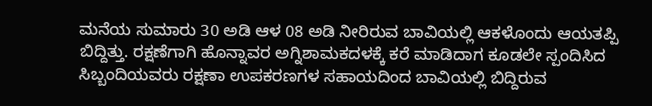ಮನೆಯ ಸುಮಾರು 30 ಅಡಿ ಆಳ 08 ಅಡಿ ನೀರಿರುವ ಬಾವಿಯಲ್ಲಿ ಆಕಳೊಂದು ಆಯತಪ್ಪಿ ಬಿದ್ದಿತ್ತು. ರಕ್ಷಣೆಗಾಗಿ ಹೊನ್ನಾವರ ಅಗ್ನಿಶಾಮಕದಳಕ್ಕೆ ಕರೆ ಮಾಡಿದಾಗ ಕೂಡಲೇ ಸ್ಪಂದಿಸಿದ ಸಿಬ್ಬಂದಿಯವರು ರಕ್ಷಣಾ ಉಪಕರಣಗಳ ಸಹಾಯದಿಂದ ಬಾವಿಯಲ್ಲಿ ಬಿದ್ದಿರುವ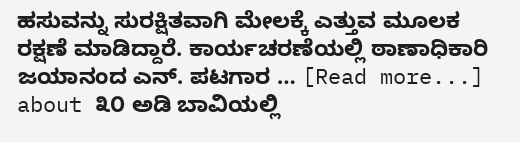ಹಸುವನ್ನು ಸುರಕ್ಷಿತವಾಗಿ ಮೇಲಕ್ಕೆ ಎತ್ತುವ ಮೂಲಕ ರಕ್ಷಣೆ ಮಾಡಿದ್ದಾರೆ. ಕಾರ್ಯಚರಣೆಯಲ್ಲಿ ಠಾಣಾಧಿಕಾರಿ ಜಯಾನಂದ ಎನ್. ಪಟಗಾರ … [Read more...] about ೩೦ ಅಡಿ ಬಾವಿಯಲ್ಲಿ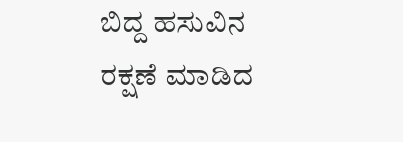ಬಿದ್ದ ಹಸುವಿನ ರಕ್ಷಣೆ ಮಾಡಿದ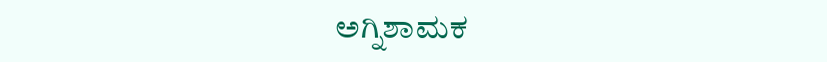ಅಗ್ನಿಶಾಮಕ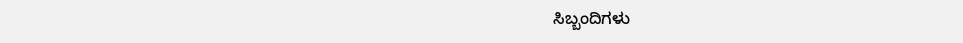ಸಿಬ್ಬಂದಿಗಳು